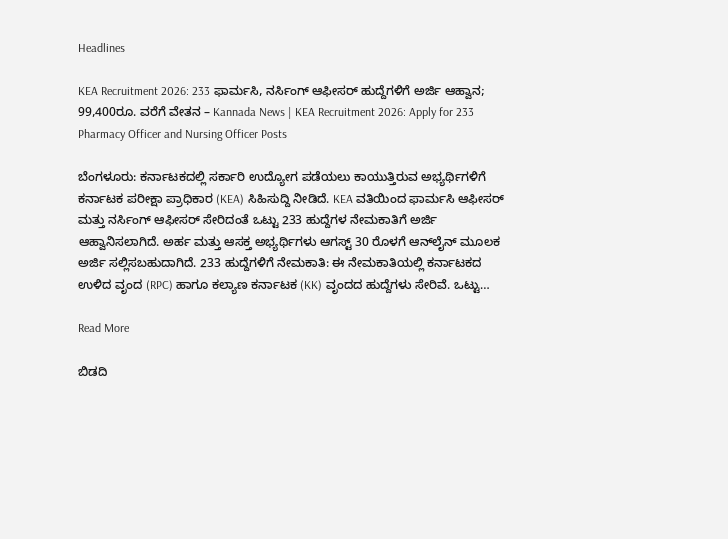Headlines

KEA Recruitment 2026: 233 ಫಾರ್ಮಸಿ, ನರ್ಸಿಂಗ್ ಆಫೀಸರ್ ಹುದ್ದೆಗಳಿಗೆ ಅರ್ಜಿ ಆಹ್ವಾನ; 99,400ರೂ. ವರೆಗೆ ವೇತನ – Kannada News | KEA Recruitment 2026: Apply for 233 Pharmacy Officer and Nursing Officer Posts

ಬೆಂಗಳೂರು: ಕರ್ನಾಟಕದಲ್ಲಿ ಸರ್ಕಾರಿ ಉದ್ಯೋಗ ಪಡೆಯಲು ಕಾಯುತ್ತಿರುವ ಅಭ್ಯರ್ಥಿಗಳಿಗೆ ಕರ್ನಾಟಕ ಪರೀಕ್ಷಾ ಪ್ರಾಧಿಕಾರ (KEA) ಸಿಹಿಸುದ್ದಿ ನೀಡಿದೆ. KEA ವತಿಯಿಂದ ಫಾರ್ಮಸಿ ಆಫೀಸರ್ ಮತ್ತು ನರ್ಸಿಂಗ್ ಆಫೀಸರ್ ಸೇರಿದಂತೆ ಒಟ್ಟು 233 ಹುದ್ದೆಗಳ ನೇಮಕಾತಿಗೆ ಅರ್ಜಿ ಆಹ್ವಾನಿಸಲಾಗಿದೆ. ಅರ್ಹ ಮತ್ತು ಆಸಕ್ತ ಅಭ್ಯರ್ಥಿಗಳು ಆಗಸ್ಟ್ 30 ರೊಳಗೆ ಆನ್‌ಲೈನ್ ಮೂಲಕ ಅರ್ಜಿ ಸಲ್ಲಿಸಬಹುದಾಗಿದೆ. 233 ಹುದ್ದೆಗಳಿಗೆ ನೇಮಕಾತಿ: ಈ ನೇಮಕಾತಿಯಲ್ಲಿ ಕರ್ನಾಟಕದ ಉಳಿದ ವೃಂದ (RPC) ಹಾಗೂ ಕಲ್ಯಾಣ ಕರ್ನಾಟಕ (KK) ವೃಂದದ ಹುದ್ದೆಗಳು ಸೇರಿವೆ. ಒಟ್ಟು…

Read More

ಬಿಡದಿ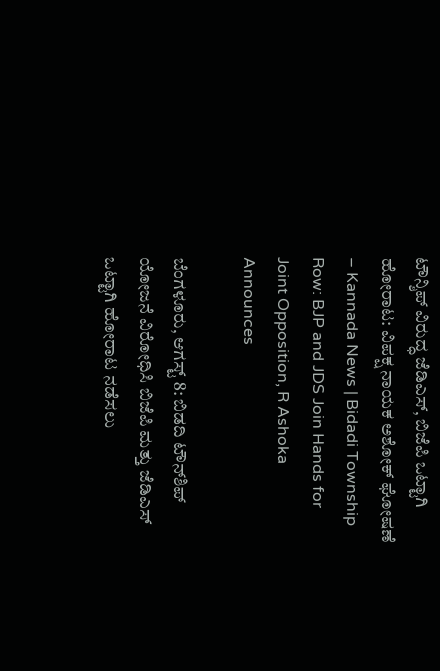ಟೌನ್ಶಿಪ್ ವಿರುದ್ಧ ಜೆಡಿಎಸ್, ಬಿಜೆಪಿ ಒಟ್ಟಾಗಿ ಹೋರಾಟ: ವಿಪಕ್ಷ ನಾಯಕ ಅಶೋಕ್ ಘೋಷಣೆ – Kannada News | Bidadi Township Row: BJP and JDS Join Hands for Joint Opposition, R Ashoka Announces

ಬೆಂಗಳೂರು, ಆಗಸ್ಟ್ 8: ಬಿಡದಿ ಟೌನ್‌ಶಿಪ್ ಯೋಜನೆ ವಿರೋಧಿಸಿ ಬಿಜೆಪಿ ಮತ್ತು ಜೆಡಿಎಸ್ ಒಟ್ಟಾಗಿ ಹೋರಾಟ ನಡೆಸಲು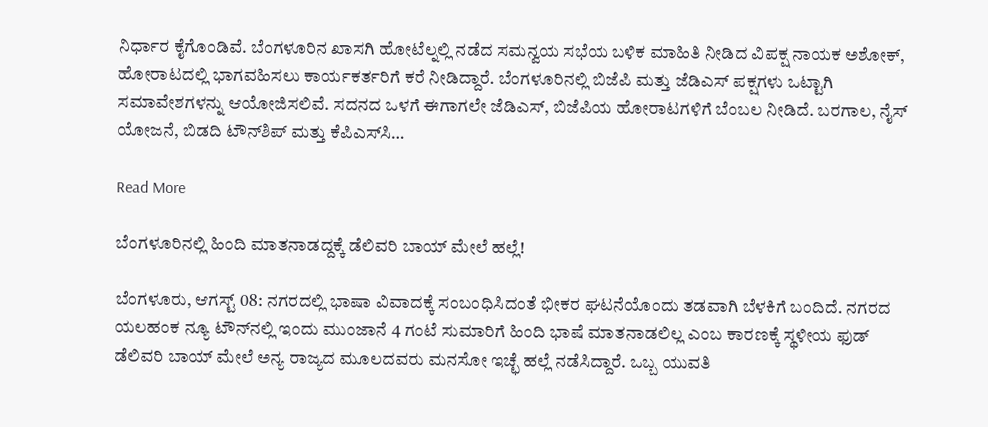ನಿರ್ಧಾರ ಕೈಗೊಂಡಿವೆ. ಬೆಂಗಳೂರಿನ ಖಾಸಗಿ ಹೋಟೆಲ್ನಲ್ಲಿ ನಡೆದ ಸಮನ್ವಯ ಸಭೆಯ ಬಳಿಕ ಮಾಹಿತಿ ನೀಡಿದ ವಿಪಕ್ಷ ನಾಯಕ ಅಶೋಕ್, ಹೋರಾಟದಲ್ಲಿ ಭಾಗವಹಿಸಲು ಕಾರ್ಯಕರ್ತರಿಗೆ ಕರೆ ನೀಡಿದ್ದಾರೆ. ಬೆಂಗಳೂರಿನಲ್ಲಿ ಬಿಜೆಪಿ ಮತ್ತು ಜೆಡಿಎಸ್ ಪಕ್ಷಗಳು ಒಟ್ಟಾಗಿ ಸಮಾವೇಶಗಳನ್ನು ಆಯೋಜಿಸಲಿವೆ. ಸದನದ ಒಳಗೆ ಈಗಾಗಲೇ ಜೆಡಿಎಸ್, ಬಿಜೆಪಿಯ ಹೋರಾಟಗಳಿಗೆ ಬೆಂಬಲ ನೀಡಿದೆ. ಬರಗಾಲ, ನೈಸ್ ಯೋಜನೆ, ಬಿಡದಿ ಟೌನ್‌ಶಿಪ್ ಮತ್ತು ಕೆಪಿಎಸ್‌ಸಿ…

Read More

ಬೆಂಗಳೂರಿನಲ್ಲಿ ಹಿಂದಿ ಮಾತನಾಡದ್ದಕ್ಕೆ ಡೆಲಿವರಿ ಬಾಯ್ ಮೇಲೆ ಹಲ್ಲೆ!

ಬೆಂಗಳೂರು, ಆಗಸ್ಟ್ 08: ನಗರದಲ್ಲಿ ಭಾಷಾ ವಿವಾದಕ್ಕೆ ಸಂಬಂಧಿಸಿದಂತೆ ಭೀಕರ ಘಟನೆಯೊಂದು ತಡವಾಗಿ ಬೆಳಕಿಗೆ ಬಂದಿದೆ. ನಗರದ ಯಲಹಂಕ ನ್ಯೂ ಟೌನ್‌ನಲ್ಲಿ ಇಂದು ಮುಂಜಾನೆ 4 ಗಂಟೆ ಸುಮಾರಿಗೆ ಹಿಂದಿ ಭಾಷೆ ಮಾತನಾಡಲಿಲ್ಲ ಎಂಬ ಕಾರಣಕ್ಕೆ ಸ್ಥಳೀಯ ಫುಡ್ ಡೆಲಿವರಿ ಬಾಯ್ ಮೇಲೆ ಅನ್ಯ ರಾಜ್ಯದ ಮೂಲದವರು ಮನಸೋ ಇಚ್ಛೆ ಹಲ್ಲೆ ನಡೆಸಿದ್ದಾರೆ. ಒಬ್ಬ ಯುವತಿ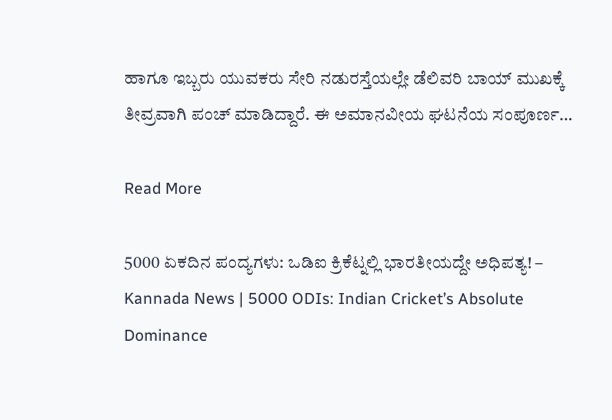ಹಾಗೂ ಇಬ್ಬರು ಯುವಕರು ಸೇರಿ ನಡುರಸ್ತೆಯಲ್ಲೇ ಡೆಲಿವರಿ ಬಾಯ್ ಮುಖಕ್ಕೆ ತೀವ್ರವಾಗಿ ಪಂಚ್ ಮಾಡಿದ್ದಾರೆ. ಈ ಅಮಾನವೀಯ ಘಟನೆಯ ಸಂಪೂರ್ಣ…

Read More

5000 ಏಕದಿನ ಪಂದ್ಯಗಳು: ಒಡಿಐ ಕ್ರಿಕೆಟ್ನಲ್ಲಿ ಭಾರತೀಯದ್ದೇ ಅಧಿಪತ್ಯ! – Kannada News | 5000 ODIs: Indian Cricket’s Absolute Dominance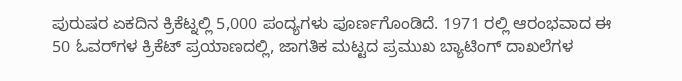ಪುರುಷರ ಏಕದಿನ ಕ್ರಿಕೆಟ್ನಲ್ಲಿ 5,000 ಪಂದ್ಯಗಳು ಪೂರ್ಣಗೊಂಡಿದೆ. 1971 ರಲ್ಲಿ ಆರಂಭವಾದ ಈ 50 ಓವರ್‌ಗಳ ಕ್ರಿಕೆಟ್ ಪ್ರಯಾಣದಲ್ಲಿ, ಜಾಗತಿಕ ಮಟ್ಟದ ಪ್ರಮುಖ ಬ್ಯಾಟಿಂಗ್ ದಾಖಲೆಗಳ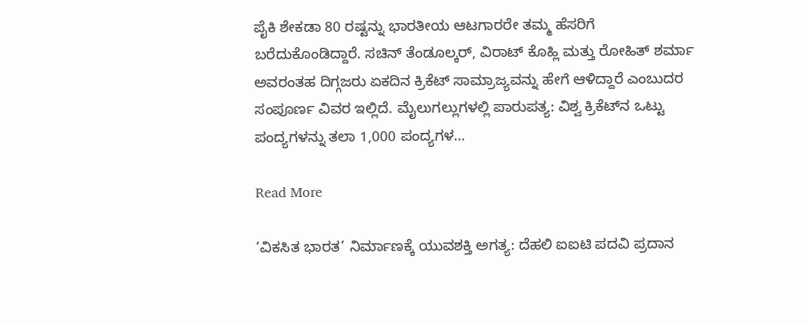ಪೈಕಿ ಶೇಕಡಾ 80 ರಷ್ಟನ್ನು ಭಾರತೀಯ ಆಟಗಾರರೇ ತಮ್ಮ ಹೆಸರಿಗೆ ಬರೆದುಕೊಂಡಿದ್ದಾರೆ. ಸಚಿನ್ ತೆಂಡೂಲ್ಕರ್, ವಿರಾಟ್ ಕೊಹ್ಲಿ ಮತ್ತು ರೋಹಿತ್ ಶರ್ಮಾ ಅವರಂತಹ ದಿಗ್ಗಜರು ಏಕದಿನ ಕ್ರಿಕೆಟ್ ಸಾಮ್ರಾಜ್ಯವನ್ನು ಹೇಗೆ ಆಳಿದ್ದಾರೆ ಎಂಬುದರ ಸಂಪೂರ್ಣ ವಿವರ ಇಲ್ಲಿದೆ. ಮೈಲುಗಲ್ಲುಗಳಲ್ಲಿ ಪಾರುಪತ್ಯ: ವಿಶ್ವ ಕ್ರಿಕೆಟ್‌ನ ಒಟ್ಟು ಪಂದ್ಯಗಳನ್ನು ತಲಾ 1,000 ಪಂದ್ಯಗಳ…

Read More

‘ವಿಕಸಿತ ಭಾರತ’ ನಿರ್ಮಾಣಕ್ಕೆ ಯುವಶಕ್ತಿ ಅಗತ್ಯ: ದೆಹಲಿ ಐಐಟಿ ಪದವಿ ಪ್ರದಾನ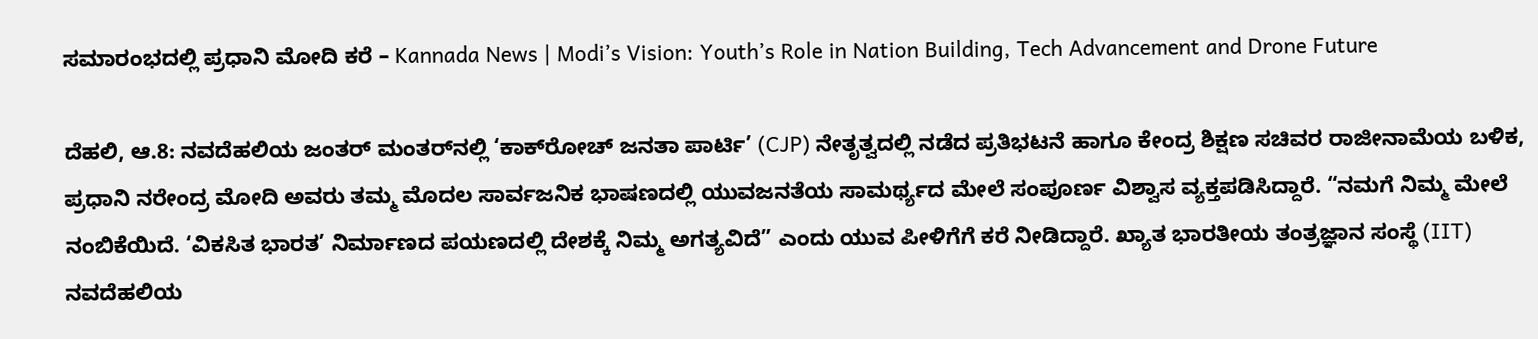ಸಮಾರಂಭದಲ್ಲಿ ಪ್ರಧಾನಿ ಮೋದಿ ಕರೆ – Kannada News | Modi’s Vision: Youth’s Role in Nation Building, Tech Advancement and Drone Future

ದೆಹಲಿ, ಆ.8: ನವದೆಹಲಿಯ ಜಂತರ್ ಮಂತರ್‌ನಲ್ಲಿ ‘ಕಾಕ್‌ರೋಚ್ ಜನತಾ ಪಾರ್ಟಿ’ (CJP) ನೇತೃತ್ವದಲ್ಲಿ ನಡೆದ ಪ್ರತಿಭಟನೆ ಹಾಗೂ ಕೇಂದ್ರ ಶಿಕ್ಷಣ ಸಚಿವರ ರಾಜೀನಾಮೆಯ ಬಳಿಕ, ಪ್ರಧಾನಿ ನರೇಂದ್ರ ಮೋದಿ ಅವರು ತಮ್ಮ ಮೊದಲ ಸಾರ್ವಜನಿಕ ಭಾಷಣದಲ್ಲಿ ಯುವಜನತೆಯ ಸಾಮರ್ಥ್ಯದ ಮೇಲೆ ಸಂಪೂರ್ಣ ವಿಶ್ವಾಸ ವ್ಯಕ್ತಪಡಿಸಿದ್ದಾರೆ. “ನಮಗೆ ನಿಮ್ಮ ಮೇಲೆ ನಂಬಿಕೆಯಿದೆ. ‘ವಿಕಸಿತ ಭಾರತ’ ನಿರ್ಮಾಣದ ಪಯಣದಲ್ಲಿ ದೇಶಕ್ಕೆ ನಿಮ್ಮ ಅಗತ್ಯವಿದೆ” ಎಂದು ಯುವ ಪೀಳಿಗೆಗೆ ಕರೆ ನೀಡಿದ್ದಾರೆ. ಖ್ಯಾತ ಭಾರತೀಯ ತಂತ್ರಜ್ಞಾನ ಸಂಸ್ಥೆ (IIT) ನವದೆಹಲಿಯ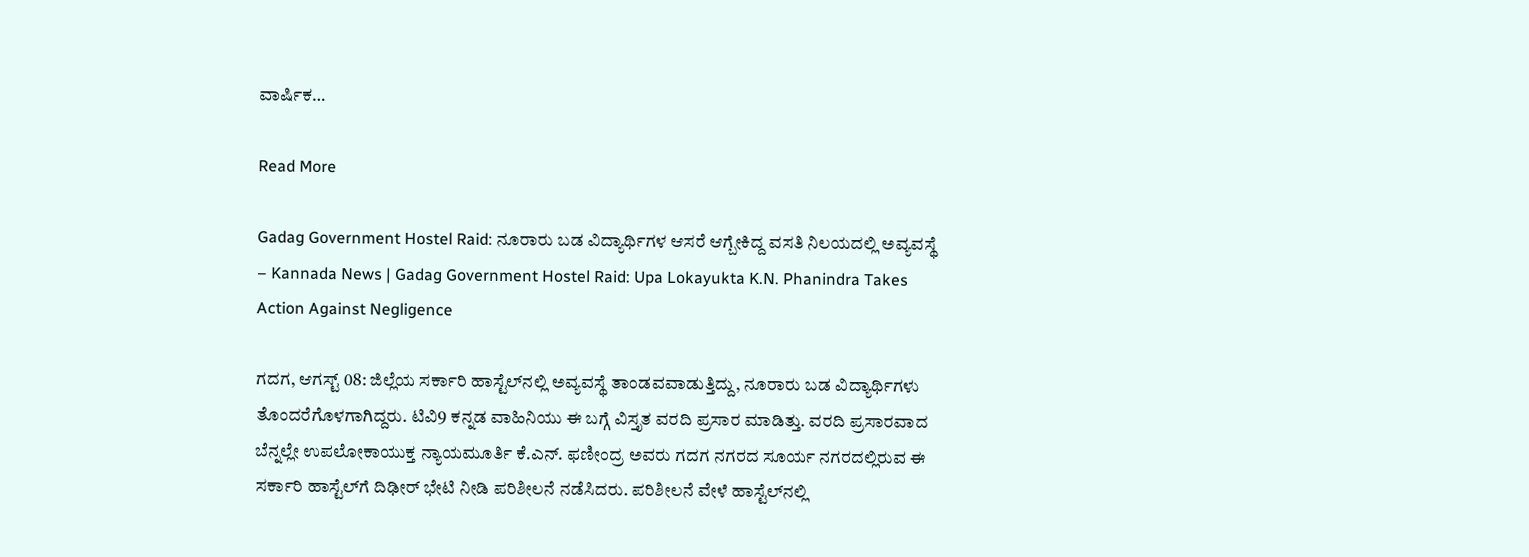ವಾರ್ಷಿಕ…

Read More

Gadag Government Hostel Raid: ನೂರಾರು ಬಡ ವಿದ್ಯಾರ್ಥಿಗಳ ಆಸರೆ ಆಗ್ಬೇಕಿದ್ದ ವಸತಿ ನಿಲಯದಲ್ಲಿ ಅವ್ಯವಸ್ಥೆ – Kannada News | Gadag Government Hostel Raid: Upa Lokayukta K.N. Phanindra Takes Action Against Negligence

ಗದಗ, ಆಗಸ್ಟ್ 08: ಜಿಲ್ಲೆಯ ಸರ್ಕಾರಿ ಹಾಸ್ಟೆಲ್‌ನಲ್ಲಿ ಅವ್ಯವಸ್ಥೆ ತಾಂಡವವಾಡುತ್ತಿದ್ದು, ನೂರಾರು ಬಡ ವಿದ್ಯಾರ್ಥಿಗಳು ತೊಂದರೆಗೊಳಗಾಗಿದ್ದರು. ಟಿವಿ9 ಕನ್ನಡ ವಾಹಿನಿಯು ಈ ಬಗ್ಗೆ ವಿಸ್ತೃತ ವರದಿ ಪ್ರಸಾರ ಮಾಡಿತ್ತು. ವರದಿ ಪ್ರಸಾರವಾದ ಬೆನ್ನಲ್ಲೇ ಉಪಲೋಕಾಯುಕ್ತ ನ್ಯಾಯಮೂರ್ತಿ ಕೆ.ಎನ್. ಫಣೀಂದ್ರ ಅವರು ಗದಗ ನಗರದ ಸೂರ್ಯ ನಗರದಲ್ಲಿರುವ ಈ ಸರ್ಕಾರಿ ಹಾಸ್ಟೆಲ್‌ಗೆ ದಿಢೀರ್ ಭೇಟಿ ನೀಡಿ ಪರಿಶೀಲನೆ ನಡೆಸಿದರು. ಪರಿಶೀಲನೆ ವೇಳೆ ಹಾಸ್ಟೆಲ್‌ನಲ್ಲಿ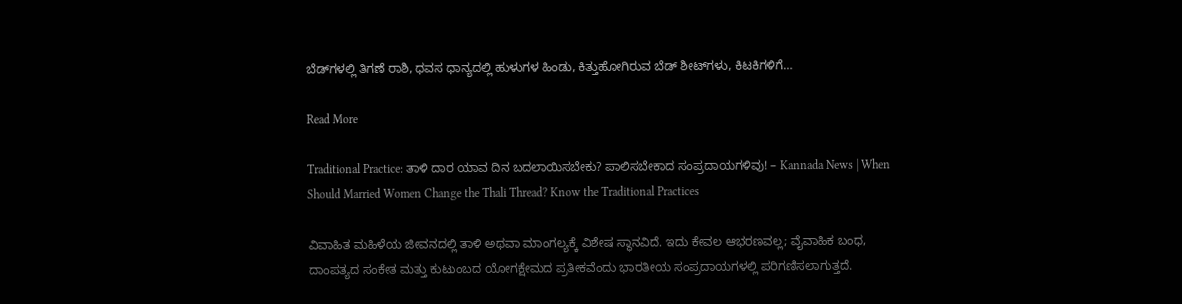ಬೆಡ್‌ಗಳಲ್ಲಿ ತಿಗಣೆ ರಾಶಿ, ಧವಸ ಧಾನ್ಯದಲ್ಲಿ ಹುಳುಗಳ ಹಿಂಡು, ಕಿತ್ತುಹೋಗಿರುವ ಬೆಡ್ ಶೀಟ್‌ಗಳು, ಕಿಟಕಿಗಳಿಗೆ…

Read More

Traditional Practice: ತಾಳಿ ದಾರ ಯಾವ ದಿನ ಬದಲಾಯಿಸಬೇಕು? ಪಾಲಿಸಬೇಕಾದ ಸಂಪ್ರದಾಯಗಳಿವು! – Kannada News | When Should Married Women Change the Thali Thread? Know the Traditional Practices

ವಿವಾಹಿತ ಮಹಿಳೆಯ ಜೀವನದಲ್ಲಿ ತಾಳಿ ಅಥವಾ ಮಾಂಗಲ್ಯಕ್ಕೆ ವಿಶೇಷ ಸ್ಥಾನವಿದೆ. ಇದು ಕೇವಲ ಆಭರಣವಲ್ಲ; ವೈವಾಹಿಕ ಬಂಧ, ದಾಂಪತ್ಯದ ಸಂಕೇತ ಮತ್ತು ಕುಟುಂಬದ ಯೋಗಕ್ಷೇಮದ ಪ್ರತೀಕವೆಂದು ಭಾರತೀಯ ಸಂಪ್ರದಾಯಗಳಲ್ಲಿ ಪರಿಗಣಿಸಲಾಗುತ್ತದೆ.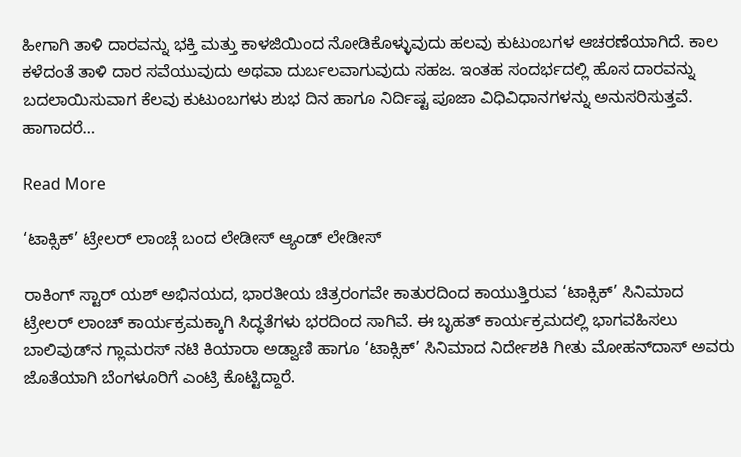ಹೀಗಾಗಿ ತಾಳಿ ದಾರವನ್ನು ಭಕ್ತಿ ಮತ್ತು ಕಾಳಜಿಯಿಂದ ನೋಡಿಕೊಳ್ಳುವುದು ಹಲವು ಕುಟುಂಬಗಳ ಆಚರಣೆಯಾಗಿದೆ. ಕಾಲ ಕಳೆದಂತೆ ತಾಳಿ ದಾರ ಸವೆಯುವುದು ಅಥವಾ ದುರ್ಬಲವಾಗುವುದು ಸಹಜ. ಇಂತಹ ಸಂದರ್ಭದಲ್ಲಿ ಹೊಸ ದಾರವನ್ನು ಬದಲಾಯಿಸುವಾಗ ಕೆಲವು ಕುಟುಂಬಗಳು ಶುಭ ದಿನ ಹಾಗೂ ನಿರ್ದಿಷ್ಟ ಪೂಜಾ ವಿಧಿವಿಧಾನಗಳನ್ನು ಅನುಸರಿಸುತ್ತವೆ. ಹಾಗಾದರೆ…

Read More

‘ಟಾಕ್ಸಿಕ್’ ಟ್ರೇಲರ್ ಲಾಂಚ್ಗೆ ಬಂದ ಲೇಡೀಸ್ ಆ್ಯಂಡ್ ಲೇಡೀಸ್

ರಾಕಿಂಗ್ ಸ್ಟಾರ್ ಯಶ್ ಅಭಿನಯದ, ಭಾರತೀಯ ಚಿತ್ರರಂಗವೇ ಕಾತುರದಿಂದ ಕಾಯುತ್ತಿರುವ ‘ಟಾಕ್ಸಿಕ್’ ಸಿನಿಮಾದ ಟ್ರೇಲರ್ ಲಾಂಚ್ ಕಾರ್ಯಕ್ರಮಕ್ಕಾಗಿ ಸಿದ್ಧತೆಗಳು ಭರದಿಂದ ಸಾಗಿವೆ. ಈ ಬೃಹತ್ ಕಾರ್ಯಕ್ರಮದಲ್ಲಿ ಭಾಗವಹಿಸಲು ಬಾಲಿವುಡ್‌ನ ಗ್ಲಾಮರಸ್ ನಟಿ ಕಿಯಾರಾ ಅಡ್ವಾಣಿ ಹಾಗೂ ‘ಟಾಕ್ಸಿಕ್’ ಸಿನಿಮಾದ ನಿರ್ದೇಶಕಿ ಗೀತು ಮೋಹನ್‌ದಾಸ್ ಅವರು ಜೊತೆಯಾಗಿ ಬೆಂಗಳೂರಿಗೆ ಎಂಟ್ರಿ ಕೊಟ್ಟಿದ್ದಾರೆ.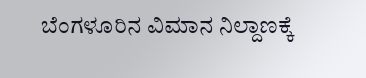ಬೆಂಗಳೂರಿನ ವಿಮಾನ ನಿಲ್ದಾಣಕ್ಕೆ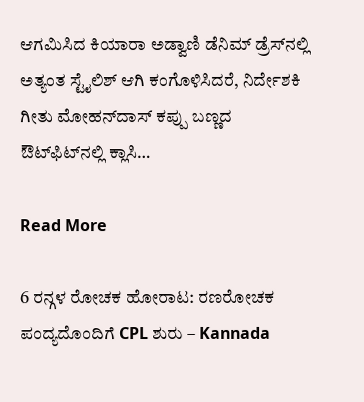ಆಗಮಿಸಿದ ಕಿಯಾರಾ ಅಡ್ವಾಣಿ ಡೆನಿಮ್ ಡ್ರೆಸ್‌ನಲ್ಲಿ ಅತ್ಯಂತ ಸ್ಟೈಲಿಶ್ ಆಗಿ ಕಂಗೊಳಿಸಿದರೆ, ನಿರ್ದೇಶಕಿ ಗೀತು ಮೋಹನ್‌ದಾಸ್ ಕಪ್ಪು ಬಣ್ಣದ ಔಟ್‌ಫಿಟ್‌ನಲ್ಲಿ ಕ್ಲಾಸಿ…

Read More

6 ರನ್ಗಳ ರೋಚಕ ಹೋರಾಟ: ರಣರೋಚಕ ಪಂದ್ಯದೊಂದಿಗೆ CPL ಶುರು – Kannada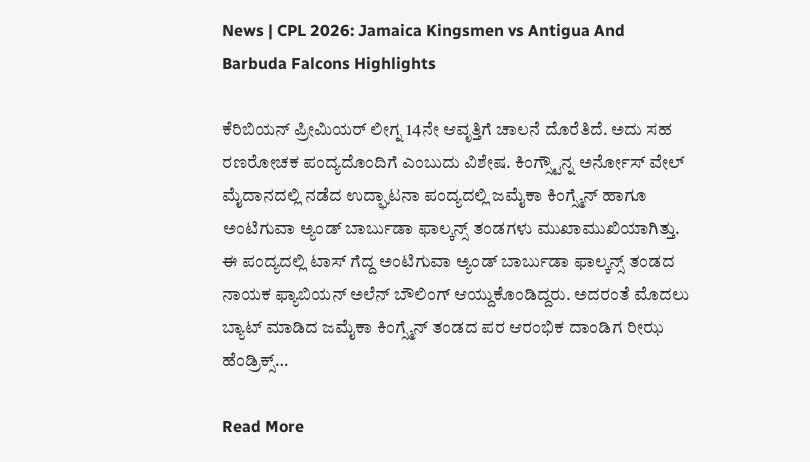News | CPL 2026: Jamaica Kingsmen vs Antigua And Barbuda Falcons Highlights

ಕೆರಿಬಿಯನ್ ಪ್ರೀಮಿಯರ್ ಲೀಗ್ನ 14ನೇ ಆವೃತ್ತಿಗೆ ಚಾಲನೆ ದೊರೆತಿದೆ. ಅದು ಸಹ ರಣರೋಚಕ ಪಂದ್ಯದೊಂದಿಗೆ ಎಂಬುದು ವಿಶೇಷ. ಕಿಂಗ್ಸ್ಟೌನ್ನ ಅರ್ನೋಸ್ ವೇಲ್ ಮೈದಾನದಲ್ಲಿ ನಡೆದ ಉದ್ಘಾಟನಾ ಪಂದ್ಯದಲ್ಲಿ ಜಮೈಕಾ ಕಿಂಗ್ಸ್ಮೆನ್ ಹಾಗೂ ಅಂಟಿಗುವಾ ಅ್ಯಂಡ್ ಬಾರ್ಬುಡಾ ಫಾಲ್ಕನ್ಸ್ ತಂಡಗಳು ಮುಖಾಮುಖಿಯಾಗಿತ್ತು. ಈ ಪಂದ್ಯದಲ್ಲಿ ಟಾಸ್ ಗೆದ್ದ ಅಂಟಿಗುವಾ ಅ್ಯಂಡ್ ಬಾರ್ಬುಡಾ ಫಾಲ್ಕನ್ಸ್ ತಂಡದ ನಾಯಕ ಫ್ಯಾಬಿಯನ್ ಅಲೆನ್ ಬೌಲಿಂಗ್ ಆಯ್ದುಕೊಂಡಿದ್ದರು. ಅದರಂತೆ ಮೊದಲು ಬ್ಯಾಟ್ ಮಾಡಿದ ಜಮೈಕಾ ಕಿಂಗ್ಸ್ಮೆನ್ ತಂಡದ ಪರ ಆರಂಭಿಕ ದಾಂಡಿಗ ರೀಝ ಹೆಂಡ್ರಿಕ್ಸ್…

Read More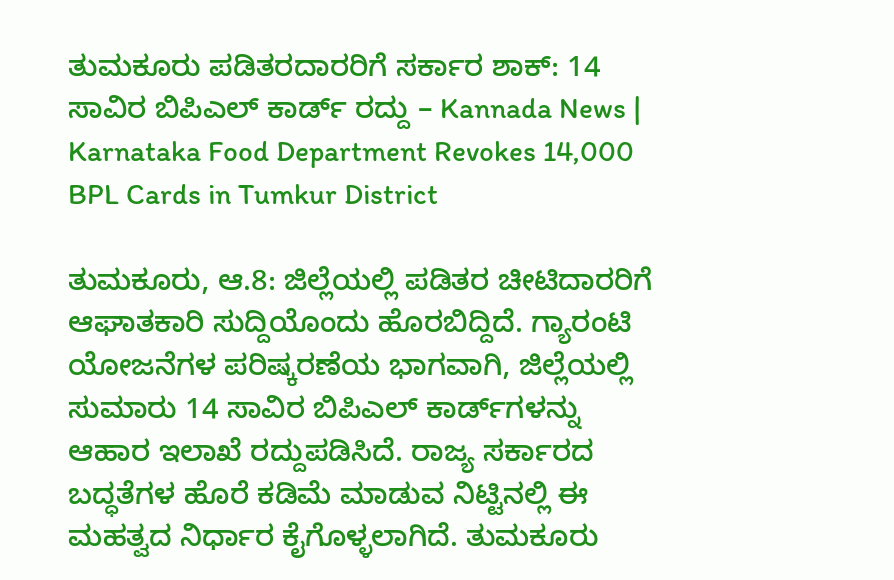ತುಮಕೂರು ಪಡಿತರದಾರರಿಗೆ ಸರ್ಕಾರ ಶಾಕ್: 14 ಸಾವಿರ ಬಿಪಿಎಲ್ ಕಾರ್ಡ್ ರದ್ದು – Kannada News | Karnataka Food Department Revokes 14,000 BPL Cards in Tumkur District

ತುಮಕೂರು, ಆ.8: ಜಿಲ್ಲೆಯಲ್ಲಿ ಪಡಿತರ ಚೀಟಿದಾರರಿಗೆ ಆಘಾತಕಾರಿ ಸುದ್ದಿಯೊಂದು ಹೊರಬಿದ್ದಿದೆ. ಗ್ಯಾರಂಟಿ ಯೋಜನೆಗಳ ಪರಿಷ್ಕರಣೆಯ ಭಾಗವಾಗಿ, ಜಿಲ್ಲೆಯಲ್ಲಿ ಸುಮಾರು 14 ಸಾವಿರ ಬಿಪಿಎಲ್ ಕಾರ್ಡ್‌ಗಳನ್ನು ಆಹಾರ ಇಲಾಖೆ ರದ್ದುಪಡಿಸಿದೆ. ರಾಜ್ಯ ಸರ್ಕಾರದ ಬದ್ಧತೆಗಳ ಹೊರೆ ಕಡಿಮೆ ಮಾಡುವ ನಿಟ್ಟಿನಲ್ಲಿ ಈ ಮಹತ್ವದ ನಿರ್ಧಾರ ಕೈಗೊಳ್ಳಲಾಗಿದೆ. ತುಮಕೂರು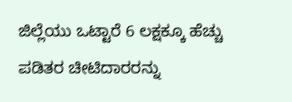ಜಿಲ್ಲೆಯು ಒಟ್ಟಾರೆ 6 ಲಕ್ಷಕ್ಕೂ ಹೆಚ್ಚು ಪಡಿತರ ಚೀಟಿದಾರರನ್ನು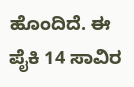ಹೊಂದಿದೆ. ಈ ಪೈಕಿ 14 ಸಾವಿರ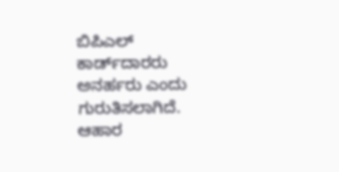ಬಿಪಿಎಲ್ ಕಾರ್ಡ್‌ದಾರರು ಅನರ್ಹರು ಎಂದು ಗುರುತಿಸಲಾಗಿದೆ. ಆಹಾರ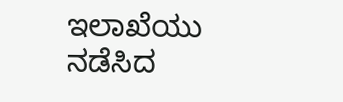ಇಲಾಖೆಯು ನಡೆಸಿದ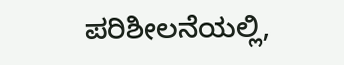ಪರಿಶೀಲನೆಯಲ್ಲಿ,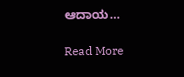ಆದಾಯ…

Read More